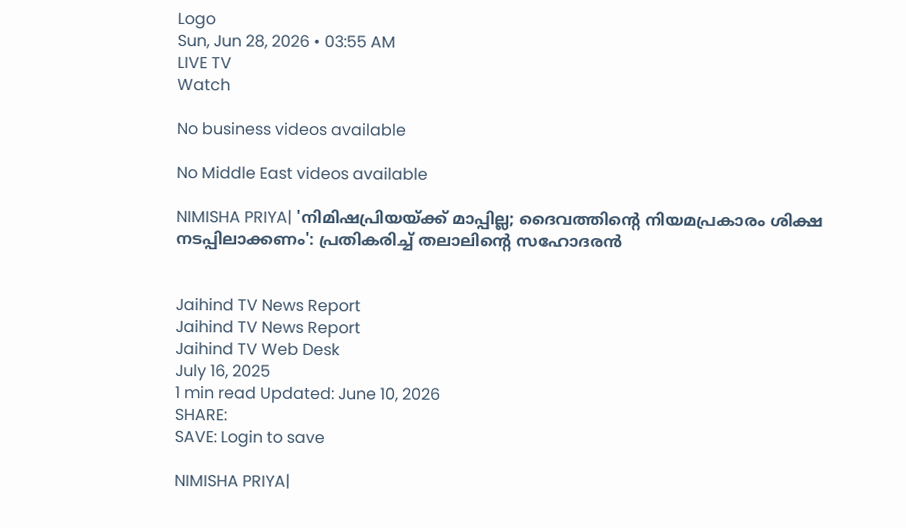Logo
Sun, Jun 28, 2026 • 03:55 AM
LIVE TV
Watch

No business videos available

No Middle East videos available

NIMISHA PRIYA| 'നിമിഷപ്രിയയ്ക്ക് മാപ്പില്ല; ദൈവത്തിന്റെ നിയമപ്രകാരം ശിക്ഷ നടപ്പിലാക്കണം': പ്രതികരിച്ച് തലാലിന്റെ സഹോദരന്‍


Jaihind TV News Report
Jaihind TV News Report
Jaihind TV Web Desk
July 16, 2025
1 min read Updated: June 10, 2026
SHARE:
SAVE: Login to save

NIMISHA PRIYA|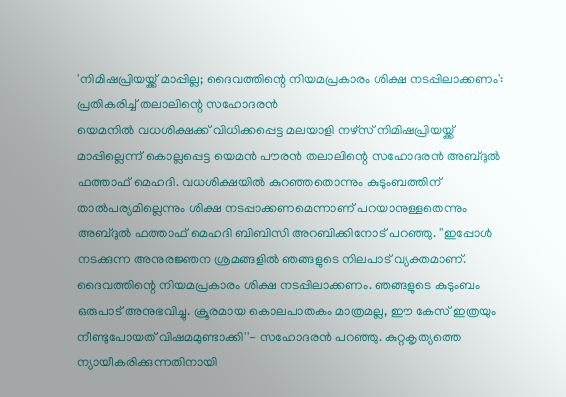'നിമിഷപ്രിയയ്ക്ക് മാപ്പില്ല; ദൈവത്തിന്റെ നിയമപ്രകാരം ശിക്ഷ നടപ്പിലാക്കണം': പ്രതികരിച്ച് തലാലിന്റെ സഹോദരന്‍
യെമനില്‍ വധശിക്ഷക്ക് വിധിക്കപ്പെട്ട മലയാളി നഴ്സ് നിമിഷപ്രിയയ്ക്ക് മാപ്പില്ലെന്ന് കൊല്ലപ്പെട്ട യെമന്‍ പൗരന്‍ തലാലിന്റെ സഹോദരന്‍ അബ്ദുല്‍ ഫത്താഫ് മെഹദി. വധശിക്ഷയില്‍ കുറഞ്ഞതൊന്നും കുടുംബത്തിന് താല്‍പര്യമില്ലെന്നും ശിക്ഷ നടപ്പാക്കണമെന്നാണ് പറയാനുള്ളതെന്നും അബ്ദുല്‍ ഫത്താഫ് മെഹദി ബിബിസി അറബിക്കിനോട് പറഞ്ഞു. ''ഇപ്പോള്‍ നടക്കുന്ന അനുരജ്ഞന ശ്രമങ്ങളില്‍ ഞങ്ങളുടെ നിലപാട് വ്യക്തമാണ്. ദൈവത്തിന്റെ നിയമപ്രകാരം ശിക്ഷ നടപ്പിലാക്കണം. ഞങ്ങളുടെ കുടുംബം ഒരുപാട് അനുഭവിച്ചു. ക്രൂരമായ കൊലപാതകം മാത്രമല്ല, ഈ കേസ് ഇത്രയും നീണ്ടുപോയത് വിഷമമുണ്ടാക്കി''- സഹോദരന്‍ പറഞ്ഞു. കുറ്റകൃത്യത്തെ ന്യായീകരിക്കുന്നതിനായി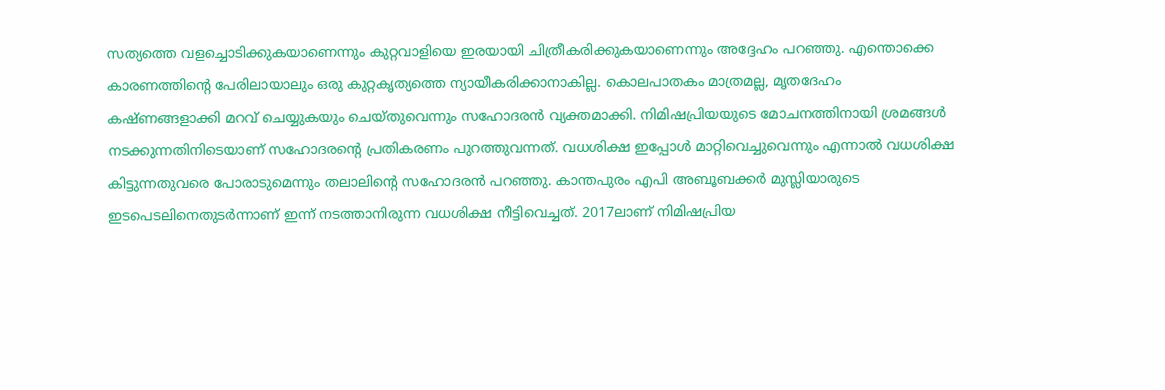സത്യത്തെ വളച്ചൊടിക്കുകയാണെന്നും കുറ്റവാളിയെ ഇരയായി ചിത്രീകരിക്കുകയാണെന്നും അദ്ദേഹം പറഞ്ഞു. എന്തൊക്കെ കാരണത്തിന്റെ പേരിലായാലും ഒരു കുറ്റകൃത്യത്തെ ന്യായീകരിക്കാനാകില്ല. കൊലപാതകം മാത്രമല്ല, മൃതദേഹം കഷ്ണങ്ങളാക്കി മറവ് ചെയ്യുകയും ചെയ്തുവെന്നും സഹോദരന്‍ വ്യക്തമാക്കി. നിമിഷപ്രിയയുടെ മോചനത്തിനായി ശ്രമങ്ങള്‍ നടക്കുന്നതിനിടെയാണ് സഹോദരന്റെ പ്രതികരണം പുറത്തുവന്നത്. വധശിക്ഷ ഇപ്പോള്‍ മാറ്റിവെച്ചുവെന്നും എന്നാല്‍ വധശിക്ഷ കിട്ടുന്നതുവരെ പോരാടുമെന്നും തലാലിന്റെ സഹോദരന്‍ പറഞ്ഞു. കാന്തപുരം എപി അബൂബക്കര്‍ മുസ്ലിയാരുടെ ഇടപെടലിനെതുടര്‍ന്നാണ് ഇന്ന് നടത്താനിരുന്ന വധശിക്ഷ നീട്ടിവെച്ചത്. 2017ലാണ് നിമിഷപ്രിയ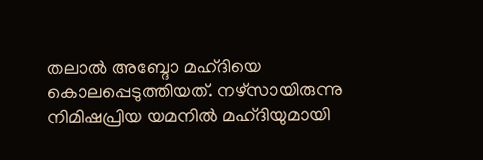തലാല്‍ അബ്ദോ മഹ്ദിയെ കൊലപ്പെടുത്തിയത്. നഴ്സായിരുന്നു നിമിഷപ്രിയ യമനില്‍ മഹ്ദിയുമായി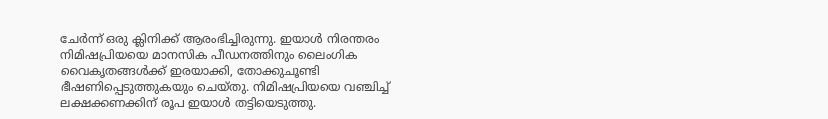ചേര്‍ന്ന് ഒരു ക്ലിനിക്ക് ആരംഭിച്ചിരുന്നു. ഇയാള്‍ നിരന്തരം നിമിഷപ്രിയയെ മാനസിക പീഡനത്തിനും ലൈംഗിക വൈകൃതങ്ങള്‍ക്ക് ഇരയാക്കി, തോക്കുചൂണ്ടി ഭീഷണിപ്പെടുത്തുകയും ചെയ്തു. നിമിഷപ്രിയയെ വഞ്ചിച്ച് ലക്ഷക്കണക്കിന് രൂപ ഇയാള്‍ തട്ടിയെടുത്തു.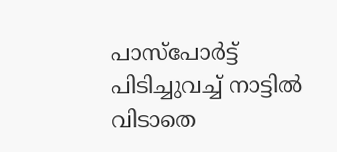പാസ്‌പോര്‍ട്ട് പിടിച്ചുവച്ച് നാട്ടില്‍ വിടാതെ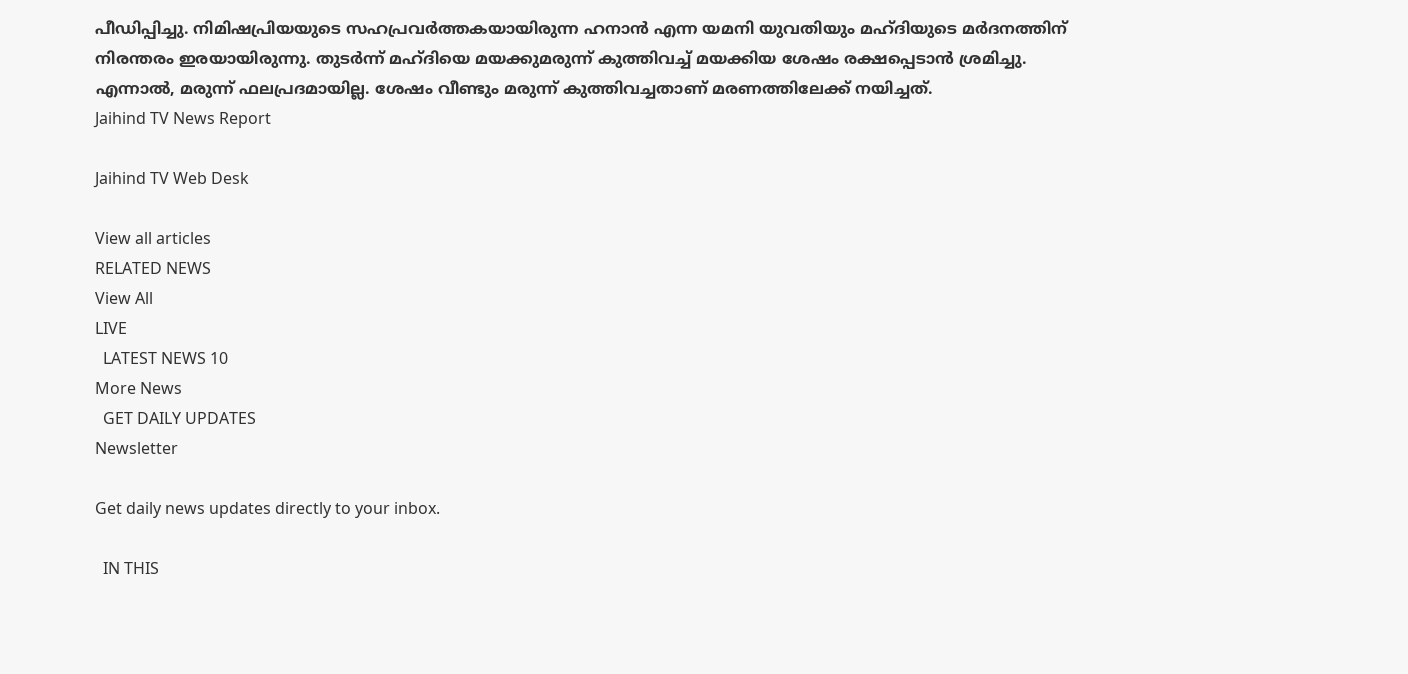പീഡിപ്പിച്ചു. നിമിഷപ്രിയയുടെ സഹപ്രവര്‍ത്തകയായിരുന്ന ഹനാന്‍ എന്ന യമനി യുവതിയും മഹ്ദിയുടെ മര്‍ദനത്തിന് നിരന്തരം ഇരയായിരുന്നു. തുടര്‍ന്ന് മഹ്ദിയെ മയക്കുമരുന്ന് കുത്തിവച്ച് മയക്കിയ ശേഷം രക്ഷപ്പെടാന്‍ ശ്രമിച്ചു. എന്നാല്‍, മരുന്ന് ഫലപ്രദമായില്ല. ശേഷം വീണ്ടും മരുന്ന് കുത്തിവച്ചതാണ് മരണത്തിലേക്ക് നയിച്ചത്.
Jaihind TV News Report

Jaihind TV Web Desk

View all articles
RELATED NEWS
View All
LIVE
  LATEST NEWS 10
More News
  GET DAILY UPDATES
Newsletter

Get daily news updates directly to your inbox.

  IN THIS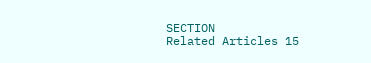SECTION
Related Articles 15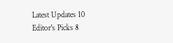Latest Updates 10
Editor's Picks 8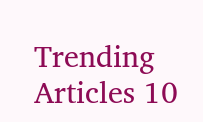Trending Articles 10